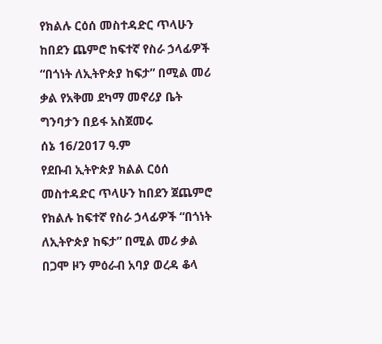የክልሉ ርዕሰ መስተዳድር ጥላሁን ከበደን ጨምሮ ከፍተኛ የስራ ኃላፊዎች “በጎነት ለኢትዮጵያ ከፍታ” በሚል መሪ ቃል የአቅመ ደካማ መኖሪያ ቤት ግንባታን በይፋ አስጀመሩ
ሰኔ 16/2017 ዓ.ም
የደቡብ ኢትዮጵያ ክልል ርዕሰ መስተዳድር ጥላሁን ከበደን ጀጨምሮ የክልሉ ከፍተኛ የስራ ኃላፊዎች “በጎነት ለኢትዮጵያ ከፍታ” በሚል መሪ ቃል በጋሞ ዞን ምዕራብ አባያ ወረዳ ቆላ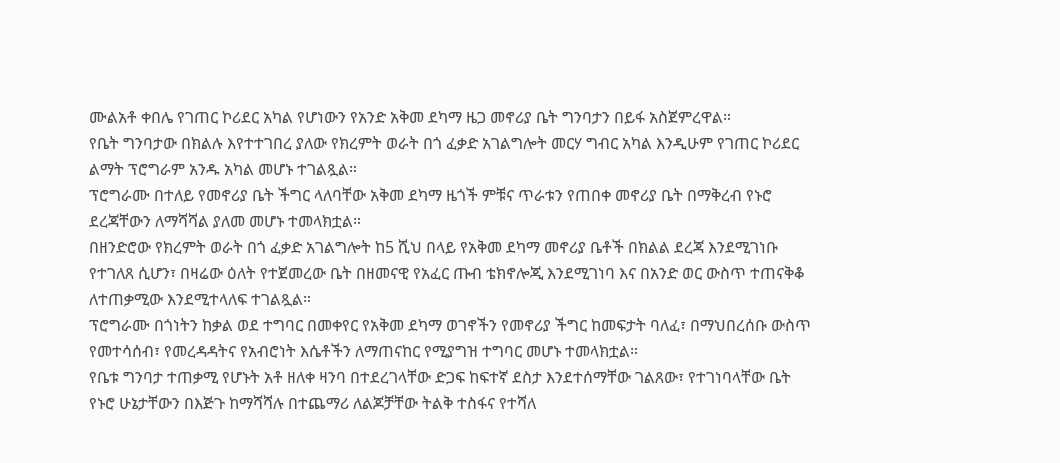ሙልአቶ ቀበሌ የገጠር ኮሪደር አካል የሆነውን የአንድ አቅመ ደካማ ዜጋ መኖሪያ ቤት ግንባታን በይፋ አስጀምረዋል።
የቤት ግንባታው በክልሉ እየተተገበረ ያለው የክረምት ወራት በጎ ፈቃድ አገልግሎት መርሃ ግብር አካል እንዲሁም የገጠር ኮሪደር ልማት ፕሮግራም አንዱ አካል መሆኑ ተገልጿል።
ፕሮግራሙ በተለይ የመኖሪያ ቤት ችግር ላለባቸው አቅመ ደካማ ዜጎች ምቹና ጥራቱን የጠበቀ መኖሪያ ቤት በማቅረብ የኑሮ ደረጃቸውን ለማሻሻል ያለመ መሆኑ ተመላክቷል።
በዘንድሮው የክረምት ወራት በጎ ፈቃድ አገልግሎት ከ5 ሺህ በላይ የአቅመ ደካማ መኖሪያ ቤቶች በክልል ደረጃ እንደሚገነቡ የተገለጸ ሲሆን፣ በዛሬው ዕለት የተጀመረው ቤት በዘመናዊ የአፈር ጡብ ቴክኖሎጂ እንደሚገነባ እና በአንድ ወር ውስጥ ተጠናቅቆ ለተጠቃሚው እንደሚተላለፍ ተገልጿል።
ፕሮግራሙ በጎነትን ከቃል ወደ ተግባር በመቀየር የአቅመ ደካማ ወገኖችን የመኖሪያ ችግር ከመፍታት ባለፈ፣ በማህበረሰቡ ውስጥ የመተሳሰብ፣ የመረዳዳትና የአብሮነት እሴቶችን ለማጠናከር የሚያግዝ ተግባር መሆኑ ተመላክቷል።
የቤቱ ግንባታ ተጠቃሚ የሆኑት አቶ ዘለቀ ዛንባ በተደረገላቸው ድጋፍ ከፍተኛ ደስታ እንደተሰማቸው ገልጸው፣ የተገነባላቸው ቤት የኑሮ ሁኔታቸውን በእጅጉ ከማሻሻሉ በተጨማሪ ለልጆቻቸው ትልቅ ተስፋና የተሻለ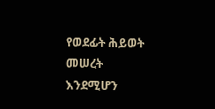የወደፊት ሕይወት መሠረት እንደሚሆን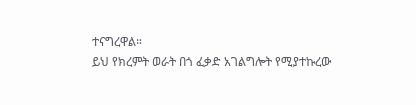ተናግረዋል።
ይህ የክረምት ወራት በጎ ፈቃድ አገልግሎት የሚያተኩረው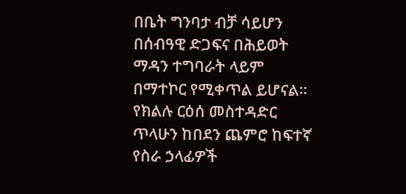በቤት ግንባታ ብቻ ሳይሆን በሰብዓዊ ድጋፍና በሕይወት ማዳን ተግባራት ላይም በማተኮር የሚቀጥል ይሆናል።
የክልሉ ርዕሰ መስተዳድር ጥላሁን ከበደን ጨምሮ ከፍተኛ የስራ ኃላፊዎች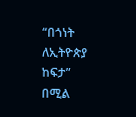“በጎነት ለኢትዮጵያ ከፍታ” በሚል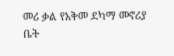መሪ ቃል የአቅመ ደካማ መኖሪያ ቤት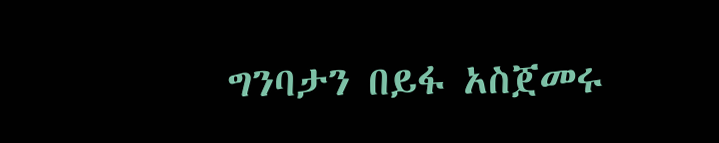ግንባታን በይፋ አስጀመሩ